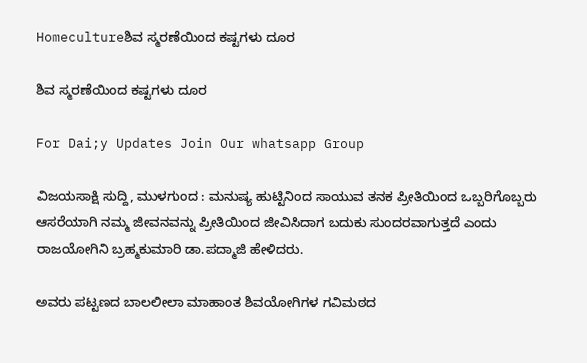Homecultureಶಿವ ಸ್ಮರಣೆಯಿಂದ ಕಷ್ಟಗಳು ದೂರ

ಶಿವ ಸ್ಮರಣೆಯಿಂದ ಕಷ್ಟಗಳು ದೂರ

For Dai;y Updates Join Our whatsapp Group

ವಿಜಯಸಾಕ್ಷಿ ಸುದ್ದಿ, ಮುಳಗುಂದ : ಮನುಷ್ಯ ಹುಟ್ಟಿನಿಂದ ಸಾಯುವ ತನಕ ಪ್ರೀತಿಯಿಂದ ಒಬ್ಬರಿಗೊಬ್ಬರು ಆಸರೆಯಾಗಿ ನಮ್ಮ ಜೀವನವನ್ನು ಪ್ರೀತಿಯಿಂದ ಜೀವಿಸಿದಾಗ ಬದುಕು ಸುಂದರವಾಗುತ್ತದೆ ಎಂದು ರಾಜಯೋಗಿನಿ ಬ್ರಹ್ಮಕುಮಾರಿ ಡಾ.ಪದ್ಮಾಜಿ ಹೇಳಿದರು.

ಅವರು ಪಟ್ಟಣದ ಬಾಲಲೀಲಾ ಮಾಹಾಂತ ಶಿವಯೋಗಿಗಳ ಗವಿಮಠದ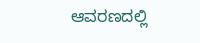ಆವರಣದಲ್ಲಿ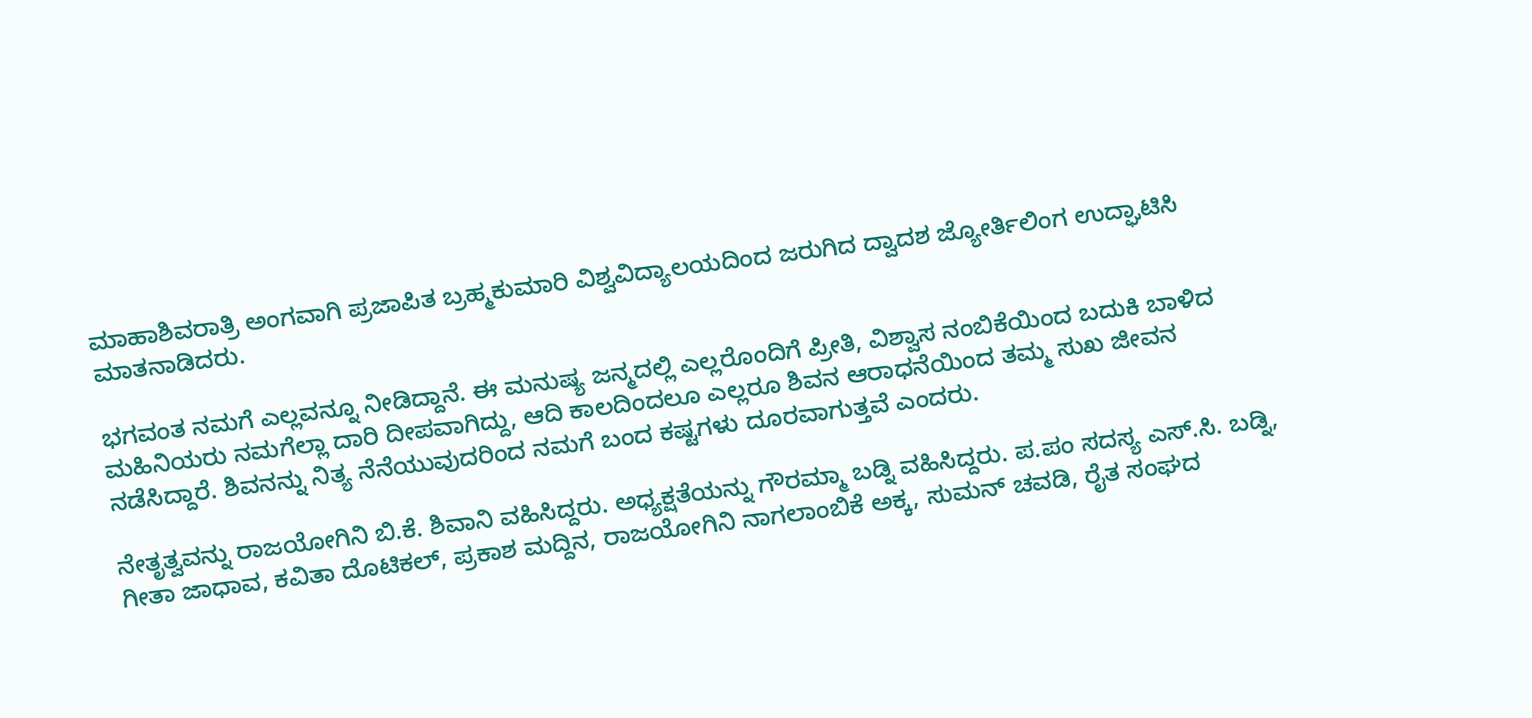ಮಾಹಾಶಿವರಾತ್ರಿ ಅಂಗವಾಗಿ ಪ್ರಜಾಪಿತ ಬ್ರಹ್ಮಕುಮಾರಿ ವಿಶ್ವವಿದ್ಯಾಲಯದಿಂದ ಜರುಗಿದ ದ್ವಾದಶ ಜ್ಯೋರ್ತಿಲಿಂಗ ಉದ್ಘಾಟಿಸಿ ಮಾತನಾಡಿದರು.

ಭಗವಂತ ನಮಗೆ ಎಲ್ಲವನ್ನೂ ನೀಡಿದ್ದಾನೆ. ಈ ಮನುಷ್ಯ ಜನ್ಮದಲ್ಲಿ ಎಲ್ಲರೊಂದಿಗೆ ಪ್ರೀತಿ, ವಿಶ್ವಾಸ ನಂಬಿಕೆಯಿಂದ ಬದುಕಿ ಬಾಳಿದ ಮಹಿನಿಯರು ನಮಗೆಲ್ಲಾ ದಾರಿ ದೀಪವಾಗಿದ್ದು, ಆದಿ ಕಾಲದಿಂದಲೂ ಎಲ್ಲರೂ ಶಿವನ ಆರಾಧನೆಯಿಂದ ತಮ್ಮ ಸುಖ ಜೀವನ ನಡೆಸಿದ್ದಾರೆ. ಶಿವನನ್ನು ನಿತ್ಯ ನೆನೆಯುವುದರಿಂದ ನಮಗೆ ಬಂದ ಕಷ್ಟಗಳು ದೂರವಾಗುತ್ತವೆ ಎಂದರು.

ನೇತೃತ್ವವನ್ನು ರಾಜಯೋಗಿನಿ ಬಿ.ಕೆ. ಶಿವಾನಿ ವಹಿಸಿದ್ದರು. ಅಧ್ಯಕ್ಷತೆಯನ್ನು ಗೌರಮ್ಮಾ ಬಡ್ನಿ ವಹಿಸಿದ್ದರು. ಪ.ಪಂ ಸದಸ್ಯ ಎಸ್.ಸಿ. ಬಡ್ನಿ, ಗೀತಾ ಜಾಧಾವ, ಕವಿತಾ ದೊಟಿಕಲ್, ಪ್ರಕಾಶ ಮದ್ದಿನ, ರಾಜಯೋಗಿನಿ ನಾಗಲಾಂಬಿಕೆ ಅಕ್ಕ, ಸುಮನ್ ಚವಡಿ, ರೈತ ಸಂಘದ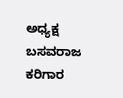ಅಧ್ಯಕ್ಷ ಬಸವರಾಜ ಕರಿಗಾರ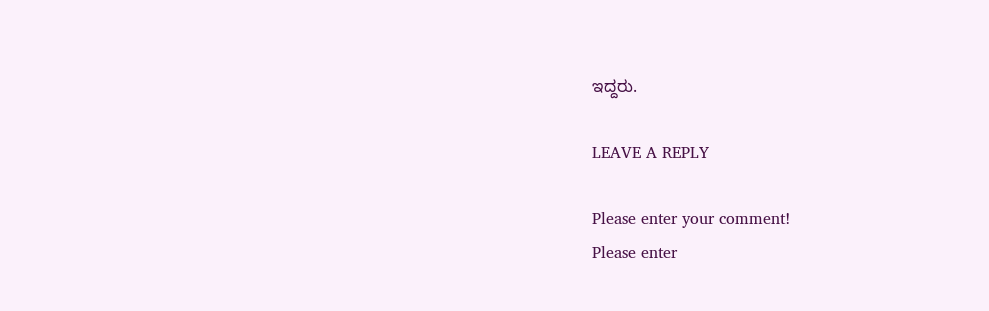ಇದ್ದರು.

LEAVE A REPLY

Please enter your comment!
Please enter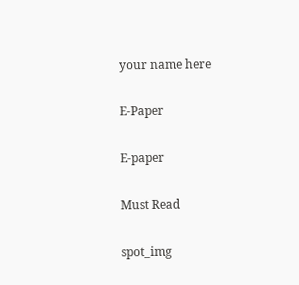your name here

E-Paper

E-paper

Must Read

spot_img